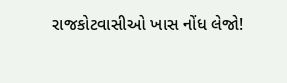રાજકોટવાસીઓ ખાસ નોંધ લેજો!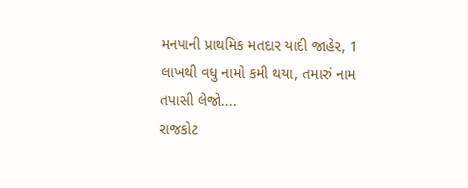મનપાની પ્રાથમિક મતદાર યાદી જાહેર, 1 લાખથી વધુ નામો કમી થયા, તમારું નામ તપાસી લેજો....
રાજકોટ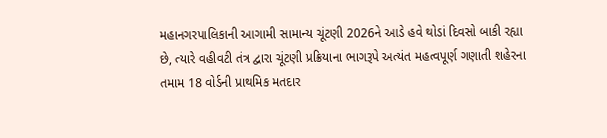મહાનગરપાલિકાની આગામી સામાન્ય ચૂંટણી 2026ને આડે હવે થોડાં દિવસો બાકી રહ્યા છે, ત્યારે વહીવટી તંત્ર દ્વારા ચૂંટણી પ્રક્રિયાના ભાગરૂપે અત્યંત મહત્વપૂર્ણ ગણાતી શહેરના તમામ 18 વોર્ડની પ્રાથમિક મતદાર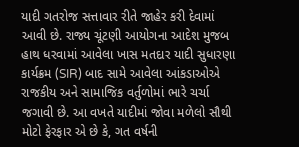યાદી ગતરોજ સત્તાવાર રીતે જાહેર કરી દેવામાં આવી છે. રાજ્ય ચૂંટણી આયોગના આદેશ મુજબ હાથ ધરવામાં આવેલા ખાસ મતદાર યાદી સુધારણા કાર્યક્રમ (SIR) બાદ સામે આવેલા આંકડાઓએ રાજકીય અને સામાજિક વર્તુળોમાં ભારે ચર્ચા જગાવી છે. આ વખતે યાદીમાં જોવા મળેલો સૌથી મોટો ફેરફાર એ છે કે, ગત વર્ષની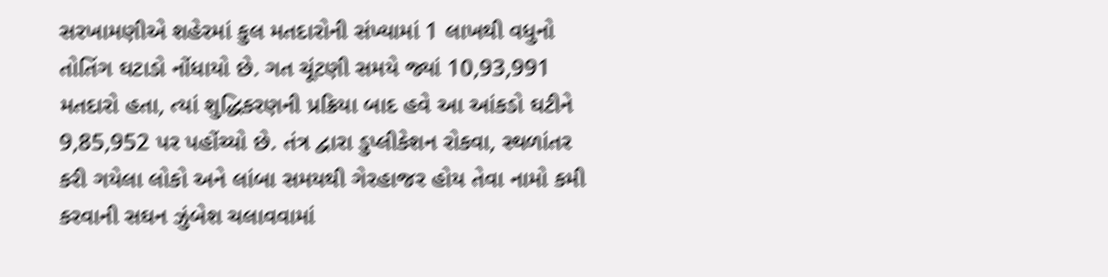સરખામણીએ શહેરમાં કુલ મતદારોની સંખ્યામાં 1 લાખથી વધુનો તોતિંગ ઘટાડો નોંધાયો છે. ગત ચૂંટણી સમયે જ્યાં 10,93,991 મતદારો હતા, ત્યાં શુદ્ધિકરણની પ્રક્રિયા બાદ હવે આ આંકડો ઘટીને 9,85,952 પર પહોંચ્યો છે. તંત્ર દ્વારા ડુપ્લીકેશન રોકવા, સ્થળાંતર કરી ગયેલા લોકો અને લાંબા સમયથી ગેરહાજર હોય તેવા નામો કમી કરવાની સઘન ઝુંબેશ ચલાવવામાં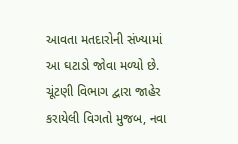આવતા મતદારોની સંખ્યામાં આ ઘટાડો જોવા મળ્યો છે.
ચૂંટણી વિભાગ દ્વારા જાહેર કરાયેલી વિગતો મુજબ, નવા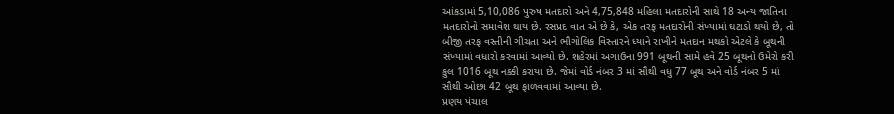આંકડામાં 5,10,086 પુરુષ મતદારો અને 4,75,848 મહિલા મતદારોની સાથે 18 અન્ય જાતિના મતદારોનો સમાવેશ થાય છે. રસપ્રદ વાત એ છે કે, એક તરફ મતદારોની સંખ્યામાં ઘટાડો થયો છે, તો બીજી તરફ વસ્તીની ગીચતા અને ભૌગોલિક વિસ્તારને ધ્યાને રાખીને મતદાન મથકો એટલે કે બૂથની સંખ્યામાં વધારો કરવામાં આવ્યો છે. શહેરમાં અગાઉના 991 બૂથની સામે હવે 25 બૂથનો ઉમેરો કરી કુલ 1016 બૂથ નક્કી કરાયા છે. જેમાં વોર્ડ નંબર 3 માં સૌથી વધુ 77 બૂથ અને વોર્ડ નંબર 5 માં સૌથી ઓછા 42 બૂથ ફાળવવામાં આવ્યા છે.
પ્રણય પંચાલ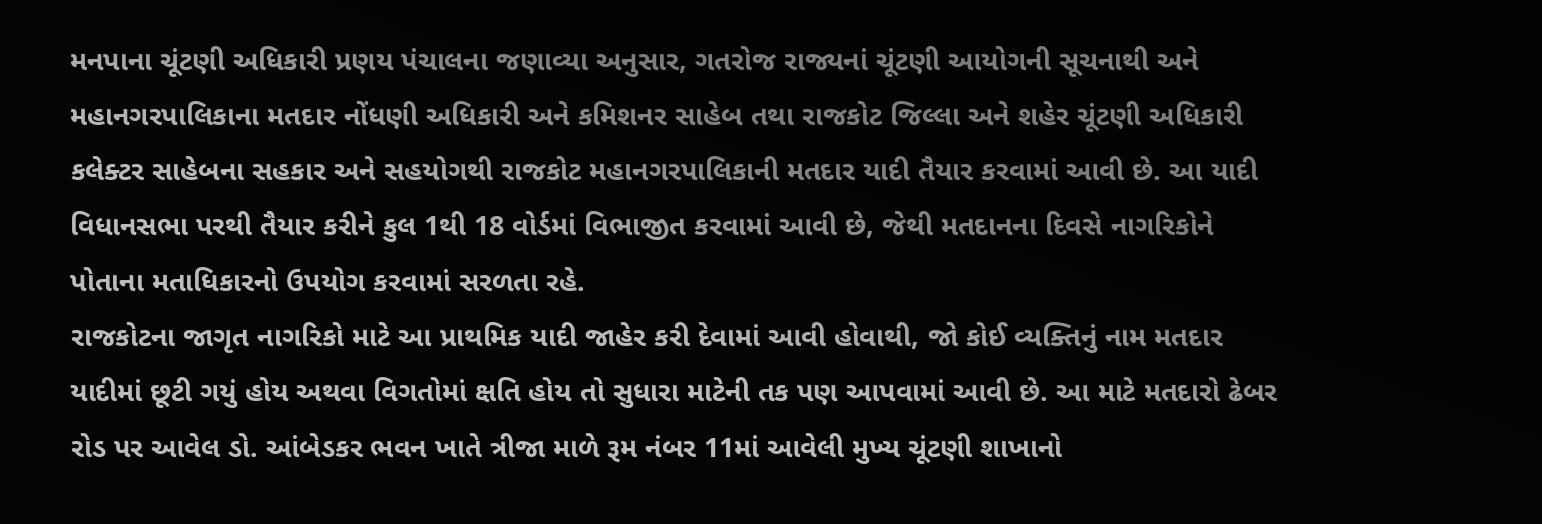મનપાના ચૂંટણી અધિકારી પ્રણય પંચાલના જણાવ્યા અનુસાર, ગતરોજ રાજ્યનાં ચૂંટણી આયોગની સૂચનાથી અને મહાનગરપાલિકાના મતદાર નોંધણી અધિકારી અને કમિશનર સાહેબ તથા રાજકોટ જિલ્લા અને શહેર ચૂંટણી અધિકારી કલેક્ટર સાહેબના સહકાર અને સહયોગથી રાજકોટ મહાનગરપાલિકાની મતદાર યાદી તૈયાર કરવામાં આવી છે. આ યાદી વિધાનસભા પરથી તૈયાર કરીને કુલ 1થી 18 વોર્ડમાં વિભાજીત કરવામાં આવી છે, જેથી મતદાનના દિવસે નાગરિકોને પોતાના મતાધિકારનો ઉપયોગ કરવામાં સરળતા રહે.
રાજકોટના જાગૃત નાગરિકો માટે આ પ્રાથમિક યાદી જાહેર કરી દેવામાં આવી હોવાથી, જો કોઈ વ્યક્તિનું નામ મતદાર યાદીમાં છૂટી ગયું હોય અથવા વિગતોમાં ક્ષતિ હોય તો સુધારા માટેની તક પણ આપવામાં આવી છે. આ માટે મતદારો ઢેબર રોડ પર આવેલ ડો. આંબેડકર ભવન ખાતે ત્રીજા માળે રૂમ નંબર 11માં આવેલી મુખ્ય ચૂંટણી શાખાનો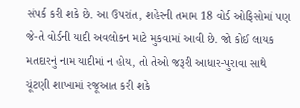સંપર્ક કરી શકે છે. આ ઉપરાંત, શહેરની તમામ 18 વોર્ડ ઓફિસોમાં પણ જે-તે વોર્ડની યાદી અવલોકન માટે મુકવામાં આવી છે. જો કોઈ લાયક મતદારનું નામ યાદીમાં ન હોય, તો તેઓ જરૂરી આધાર-પુરાવા સાથે ચૂંટણી શાખામાં રજૂઆત કરી શકે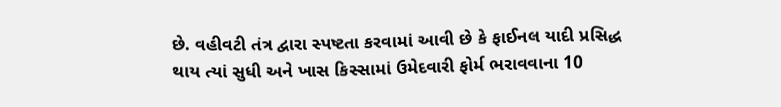છે. વહીવટી તંત્ર દ્વારા સ્પષ્ટતા કરવામાં આવી છે કે ફાઈનલ યાદી પ્રસિદ્ધ થાય ત્યાં સુધી અને ખાસ કિસ્સામાં ઉમેદવારી ફોર્મ ભરાવવાના 10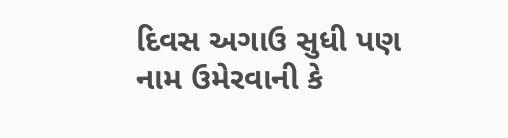દિવસ અગાઉ સુધી પણ નામ ઉમેરવાની કે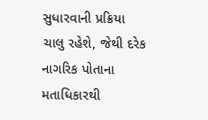સુધારવાની પ્રક્રિયા ચાલુ રહેશે, જેથી દરેક નાગરિક પોતાના મતાધિકારથી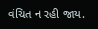વંચિત ન રહી જાય.